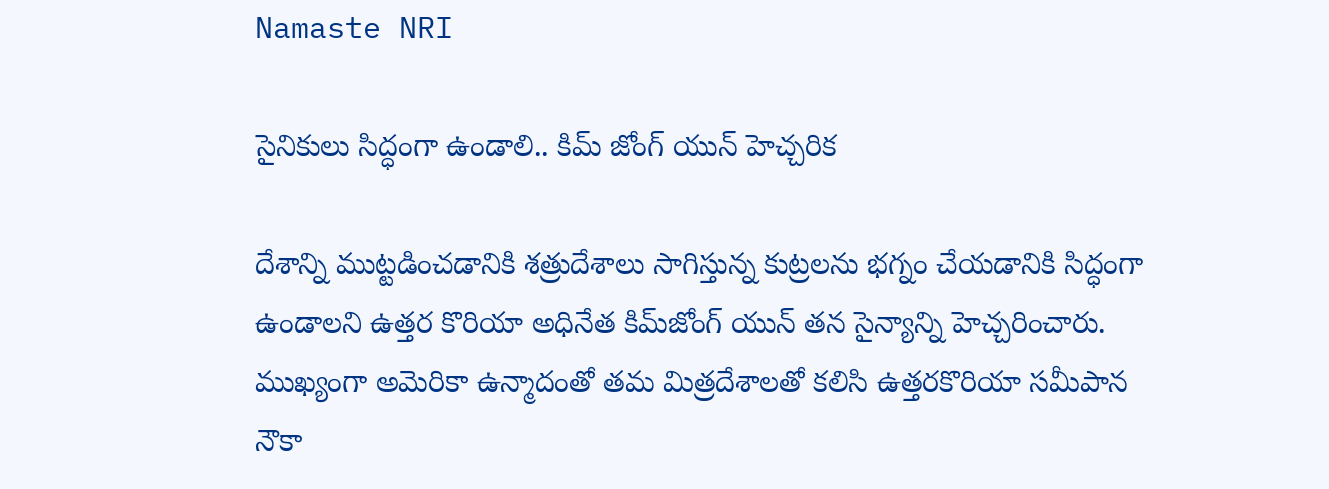Namaste NRI

సైనికులు సిద్ధంగా ఉండాలి.. కిమ్ జోంగ్ యున్ హెచ్చరిక

దేశాన్ని ముట్టడించడానికి శత్రుదేశాలు సాగిస్తున్న కుట్రలను భగ్నం చేయడానికి సిద్ధంగా ఉండాలని ఉత్తర కొరియా అధినేత కిమ్‌జోంగ్ యున్ తన సైన్యాన్ని హెచ్చరించారు. ముఖ్యంగా అమెరికా ఉన్మాదంతో తమ మిత్రదేశాలతో కలిసి ఉత్తరకొరియా సమీపాన నౌకా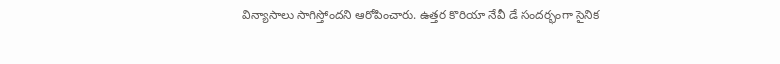విన్యాసాలు సాగిస్తోందని ఆరోపించారు. ఉత్తర కొరియా నేవీ డే సందర్భంగా సైనిక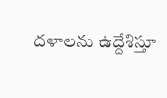దళాలను ఉద్దేశిస్తూ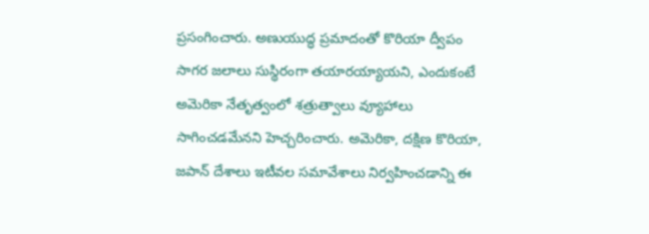ప్రసంగించారు. అణుయుద్ధ ప్రమాదంతో కొరియా ద్వీపం సాగర జలాలు సుస్థిరంగా తయారయ్యాయని, ఎందుకంటే అమెరికా నేతృత్వంలో శత్రుత్వాలు వ్యూహాలు సాగించడమేనని హెచ్చరించారు. అమెరికా, దక్షిణ కొరియా, జపాన్ దేశాలు ఇటీవల సమావేశాలు నిర్వహించడాన్ని ఈ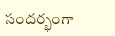సందర్భంగా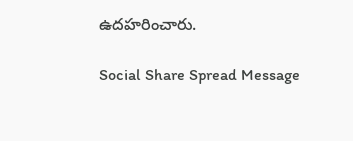ఉదహరించారు.

Social Share Spread Message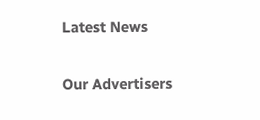Latest News

Our Advertisers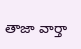తాజా వార్తా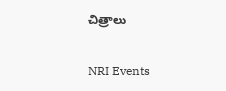చిత్రాలు

NRI Events